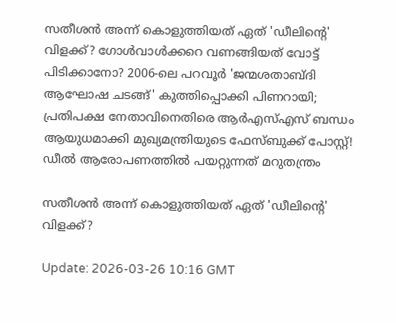സതീശന്‍ അന്ന് കൊളുത്തിയത് ഏത് 'ഡീലിന്റെ' വിളക്ക്? ഗോള്‍വാള്‍ക്കറെ വണങ്ങിയത് വോട്ട് പിടിക്കാനോ? 2006-ലെ പറവൂര്‍ 'ജന്മശതാബ്ദി ആഘോഷ ചടങ്ങ്' കുത്തിപ്പൊക്കി പിണറായി; പ്രതിപക്ഷ നേതാവിനെതിരെ ആര്‍എസ്എസ് ബന്ധം ആയുധമാക്കി മുഖ്യമന്ത്രിയുടെ ഫേസ്ബുക്ക് പോസ്റ്റ്! ഡീല്‍ ആരോപണത്തില്‍ പയറ്റുന്നത് മറുതന്ത്രം

സതീശന്‍ അന്ന് കൊളുത്തിയത് ഏത് 'ഡീലിന്റെ' വിളക്ക്?

Update: 2026-03-26 10:16 GMT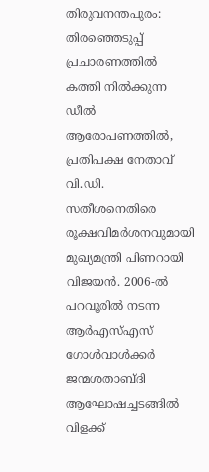തിരുവനന്തപുരം: തിരഞ്ഞെടുപ്പ് പ്രചാരണത്തില്‍ കത്തി നില്‍ക്കുന്ന ഡീല്‍ ആരോപണത്തില്‍, പ്രതിപക്ഷ നേതാവ് വി.ഡി. സതീശനെതിരെ രൂക്ഷവിമര്‍ശനവുമായി മുഖ്യമന്ത്രി പിണറായി വിജയന്‍. 2006-ല്‍ പറവൂരില്‍ നടന്ന ആര്‍എസ്എസ് ഗോള്‍വാള്‍ക്കര്‍ ജന്മശതാബ്ദി ആഘോഷച്ചടങ്ങില്‍ വിളക്ക്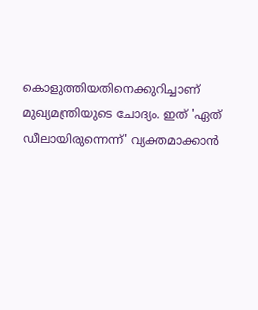കൊളുത്തിയതിനെക്കുറിച്ചാണ് മുഖ്യമന്ത്രിയുടെ ചോദ്യം. ഇത് 'ഏത് ഡീലായിരുന്നെന്ന്' വ്യക്തമാക്കാന്‍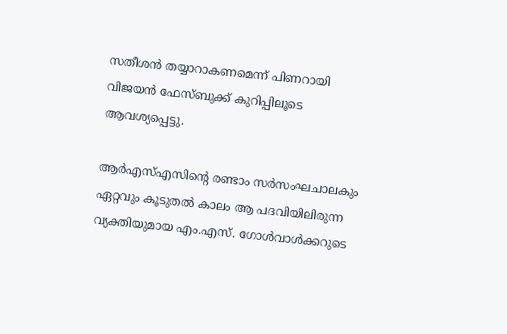സതീശന്‍ തയ്യാറാകണമെന്ന് പിണറായി വിജയന്‍ ഫേസ്ബുക്ക് കുറിപ്പിലൂടെ ആവശ്യപ്പെട്ടു.

ആര്‍എസ്എസിന്റെ രണ്ടാം സര്‍സംഘചാലകും ഏറ്റവും കൂടുതല്‍ കാലം ആ പദവിയിലിരുന്ന വ്യക്തിയുമായ എം.എസ്. ഗോള്‍വാള്‍ക്കറുടെ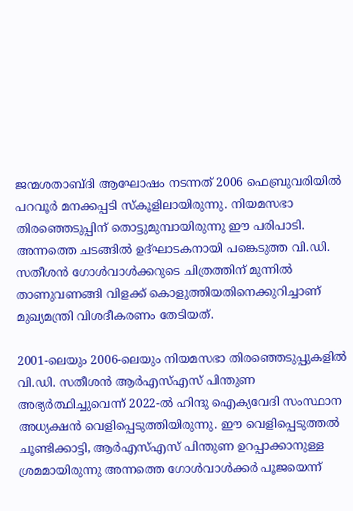ജന്മശതാബ്ദി ആഘോഷം നടന്നത് 2006 ഫെബ്രുവരിയില്‍ പറവൂര്‍ മനക്കപ്പടി സ്‌കൂളിലായിരുന്നു. നിയമസഭാ തിരഞ്ഞെടുപ്പിന് തൊട്ടുമുമ്പായിരുന്നു ഈ പരിപാടി. അന്നത്തെ ചടങ്ങില്‍ ഉദ്ഘാടകനായി പങ്കെടുത്ത വി.ഡി. സതീശന്‍ ഗോള്‍വാള്‍ക്കറുടെ ചിത്രത്തിന് മുന്നില്‍ താണുവണങ്ങി വിളക്ക് കൊളുത്തിയതിനെക്കുറിച്ചാണ് മുഖ്യമന്ത്രി വിശദീകരണം തേടിയത്.

2001-ലെയും 2006-ലെയും നിയമസഭാ തിരഞ്ഞെടുപ്പുകളില്‍ വി.ഡി. സതീശന്‍ ആര്‍എസ്എസ് പിന്തുണ അഭ്യര്‍ത്ഥിച്ചുവെന്ന് 2022-ല്‍ ഹിന്ദു ഐക്യവേദി സംസ്ഥാന അധ്യക്ഷന്‍ വെളിപ്പെടുത്തിയിരുന്നു. ഈ വെളിപ്പെടുത്തല്‍ ചൂണ്ടിക്കാട്ടി, ആര്‍എസ്എസ് പിന്തുണ ഉറപ്പാക്കാനുള്ള ശ്രമമായിരുന്നു അന്നത്തെ ഗോള്‍വാള്‍ക്കര്‍ പൂജയെന്ന്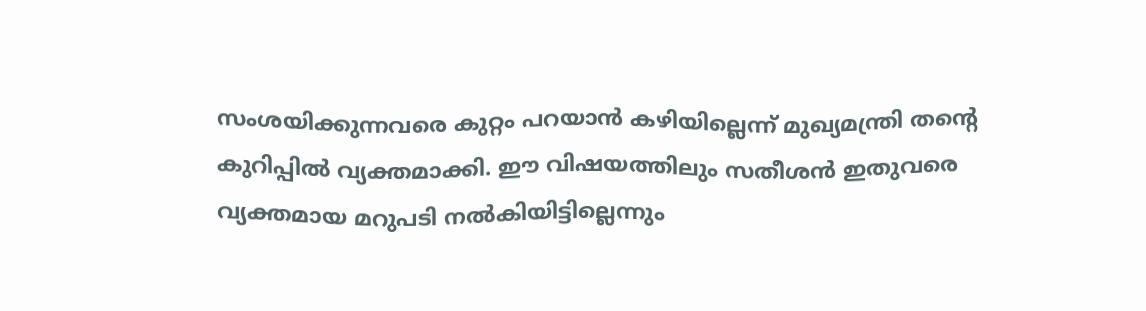സംശയിക്കുന്നവരെ കുറ്റം പറയാന്‍ കഴിയില്ലെന്ന് മുഖ്യമന്ത്രി തന്റെ കുറിപ്പില്‍ വ്യക്തമാക്കി. ഈ വിഷയത്തിലും സതീശന്‍ ഇതുവരെ വ്യക്തമായ മറുപടി നല്‍കിയിട്ടില്ലെന്നും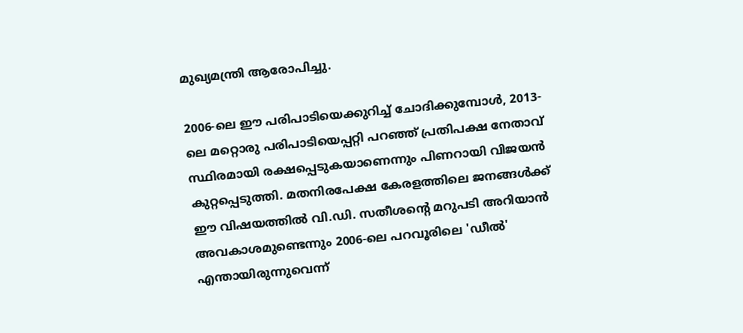മുഖ്യമന്ത്രി ആരോപിച്ചു.

2006-ലെ ഈ പരിപാടിയെക്കുറിച്ച് ചോദിക്കുമ്പോള്‍, 2013-ലെ മറ്റൊരു പരിപാടിയെപ്പറ്റി പറഞ്ഞ് പ്രതിപക്ഷ നേതാവ് സ്ഥിരമായി രക്ഷപ്പെടുകയാണെന്നും പിണറായി വിജയന്‍ കുറ്റപ്പെടുത്തി. മതനിരപേക്ഷ കേരളത്തിലെ ജനങ്ങള്‍ക്ക് ഈ വിഷയത്തില്‍ വി.ഡി. സതീശന്റെ മറുപടി അറിയാന്‍ അവകാശമുണ്ടെന്നും 2006-ലെ പറവൂരിലെ 'ഡീല്‍' എന്തായിരുന്നുവെന്ന്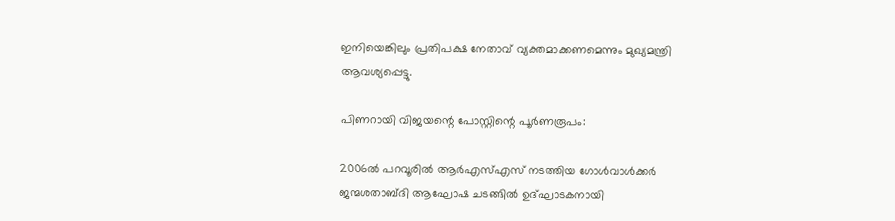ഇനിയെങ്കിലും പ്രതിപക്ഷ നേതാവ് വ്യക്തമാക്കണമെന്നും മുഖ്യമന്ത്രി ആവശ്യപ്പെട്ടു.

പിണറായി വിജയന്റെ പോസ്റ്റിന്റെ പൂര്‍ണരൂപം:

2006ല്‍ പറവൂരില്‍ ആര്‍എസ്എസ് നടത്തിയ ഗോള്‍വാള്‍ക്കര്‍ ജന്മശതാബ്ദി ആഘോഷ ചടങ്ങില്‍ ഉദ്ഘാടകനായി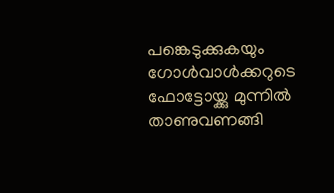പങ്കെടുക്കുകയും ഗോള്‍വാള്‍ക്കറുടെ ഫോട്ടോയ്ക്കു മുന്നില്‍ താണുവണങ്ങി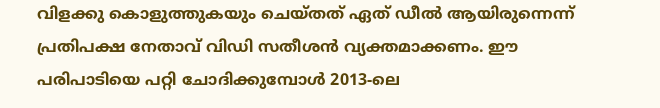വിളക്കു കൊളുത്തുകയും ചെയ്തത് ഏത് ഡീല്‍ ആയിരുന്നെന്ന് പ്രതിപക്ഷ നേതാവ് വിഡി സതീശന്‍ വ്യക്തമാക്കണം. ഈ പരിപാടിയെ പറ്റി ചോദിക്കുമ്പോള്‍ 2013-ലെ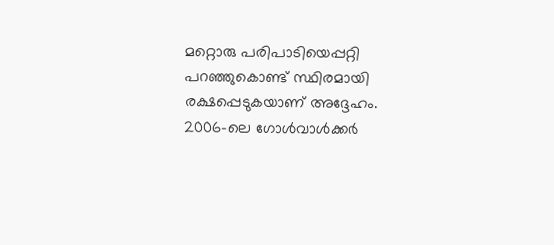മറ്റൊരു പരിപാടിയെപ്പറ്റി പറഞ്ഞുകൊണ്ട് സ്ഥിരമായി രക്ഷപ്പെടുകയാണ് അദ്ദേഹം. 2006-ലെ ഗോള്‍വാള്‍ക്കര്‍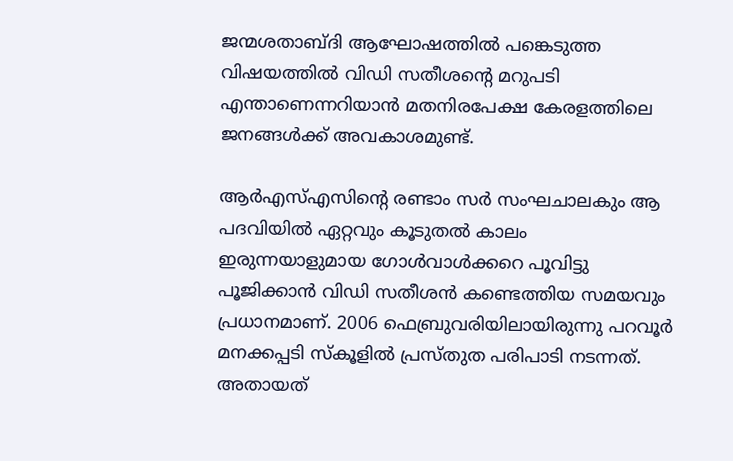ജന്മശതാബ്ദി ആഘോഷത്തില്‍ പങ്കെടുത്ത വിഷയത്തില്‍ വിഡി സതീശന്റെ മറുപടി എന്താണെന്നറിയാന്‍ മതനിരപേക്ഷ കേരളത്തിലെ ജനങ്ങള്‍ക്ക് അവകാശമുണ്ട്.

ആര്‍എസ്എസിന്റെ രണ്ടാം സര്‍ സംഘചാലകും ആ പദവിയില്‍ ഏറ്റവും കൂടുതല്‍ കാലം ഇരുന്നയാളുമായ ഗോള്‍വാള്‍ക്കറെ പൂവിട്ടു പൂജിക്കാന്‍ വിഡി സതീശന്‍ കണ്ടെത്തിയ സമയവും പ്രധാനമാണ്. 2006 ഫെബ്രുവരിയിലായിരുന്നു പറവൂര്‍ മനക്കപ്പടി സ്‌കൂളില്‍ പ്രസ്തുത പരിപാടി നടന്നത്. അതായത്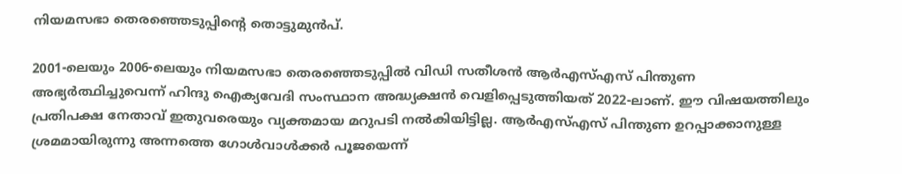നിയമസഭാ തെരഞ്ഞെടുപ്പിന്റെ തൊട്ടുമുന്‍പ്.

2001-ലെയും 2006-ലെയും നിയമസഭാ തെരഞ്ഞെടുപ്പില്‍ വിഡി സതീശന്‍ ആര്‍എസ്എസ് പിന്തുണ അഭ്യര്‍ത്ഥിച്ചുവെന്ന് ഹിന്ദു ഐക്യവേദി സംസ്ഥാന അദ്ധ്യക്ഷന്‍ വെളിപ്പെടുത്തിയത് 2022-ലാണ്. ഈ വിഷയത്തിലും പ്രതിപക്ഷ നേതാവ് ഇതുവരെയും വ്യക്തമായ മറുപടി നല്‍കിയിട്ടില്ല. ആര്‍എസ്എസ് പിന്തുണ ഉറപ്പാക്കാനുള്ള ശ്രമമായിരുന്നു അന്നത്തെ ഗോള്‍വാള്‍ക്കര്‍ പൂജയെന്ന്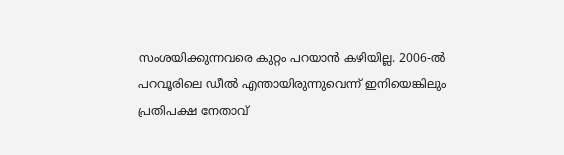സംശയിക്കുന്നവരെ കുറ്റം പറയാന്‍ കഴിയില്ല. 2006-ല്‍ പറവൂരിലെ ഡീല്‍ എന്തായിരുന്നുവെന്ന് ഇനിയെങ്കിലും പ്രതിപക്ഷ നേതാവ്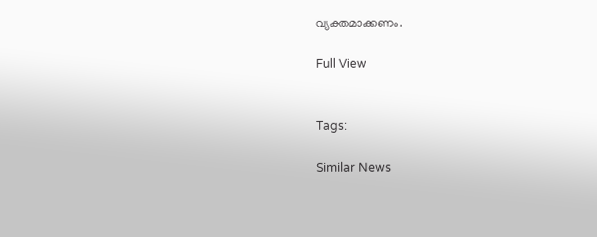വ്യക്തമാക്കണം.

Full View


Tags:

Similar News